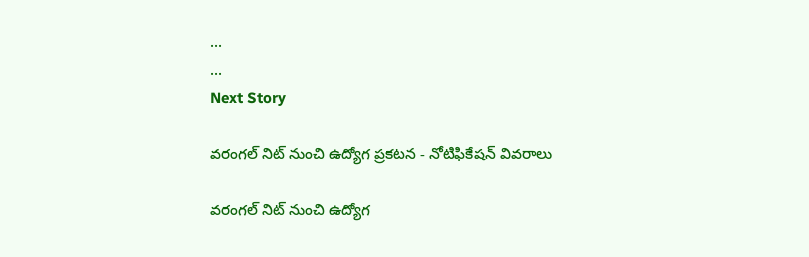...
...
Next Story

వరంగల్ నిట్ నుంచి ఉద్యోగ ప్రకటన - నోటిఫికేషన్ వివరాలు

వరంగల్ నిట్ నుంచి ఉద్యోగ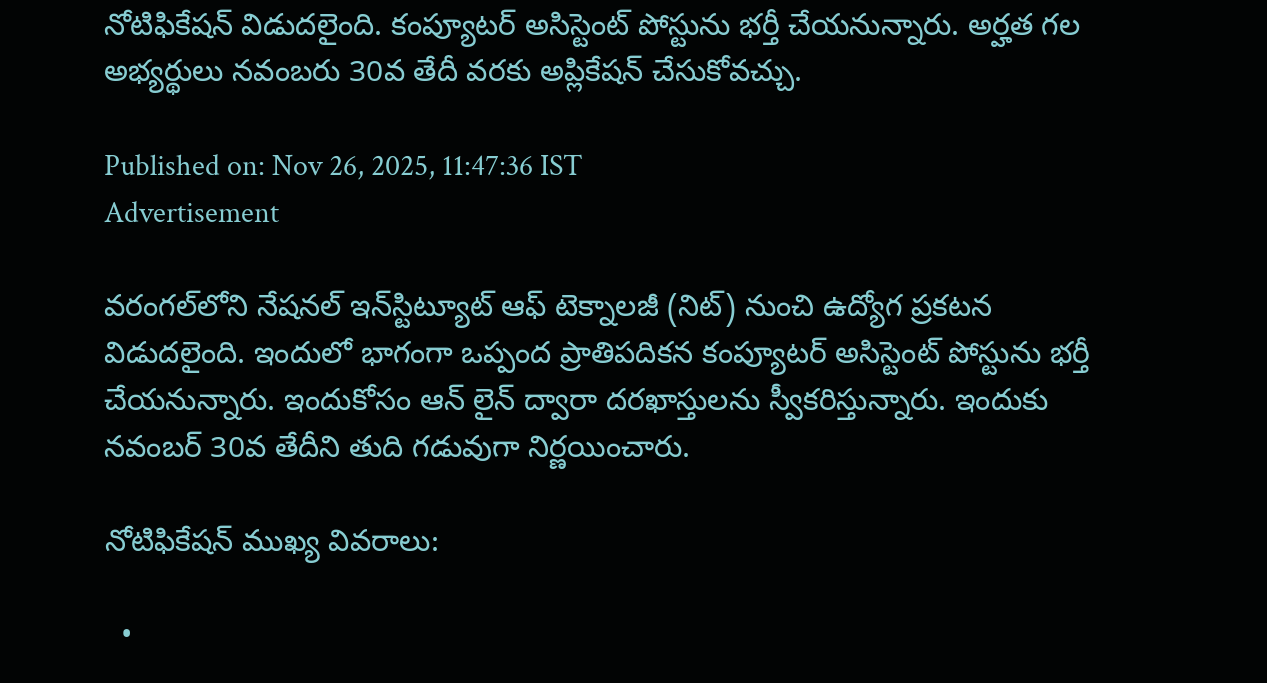నోటిఫికేషన్ విడుదలైంది. కంప్యూటర్‌ అసిస్టెంట్‌ పోస్టును భర్తీ చేయనున్నారు. అర్హత గల అభ్యర్థులు నవంబరు 30వ తేదీ వరకు అప్లికేషన్ చేసుకోవచ్చు.

Published on: Nov 26, 2025, 11:47:36 IST
Advertisement

వరంగల్‌లోని నేషనల్ ఇన్‌స్టిట్యూట్‌ ఆఫ్‌ టెక్నాలజీ (నిట్) నుంచి ఉద్యోగ ప్రకటన విడుదలైంది. ఇందులో భాగంగా ఒప్పంద ప్రాతిపదికన కంప్యూటర్‌ అసిస్టెంట్‌ పోస్టును భర్తీ చేయనున్నారు. ఇందుకోసం ఆన్ లైన్ ద్వారా దరఖాస్తులను స్వీకరిస్తున్నారు. ఇందుకు నవంబర్ 30వ తేదీని తుది గడువుగా నిర్ణయించారు.

నోటిఫికేషన్ ముఖ్య వివరాలు:

  •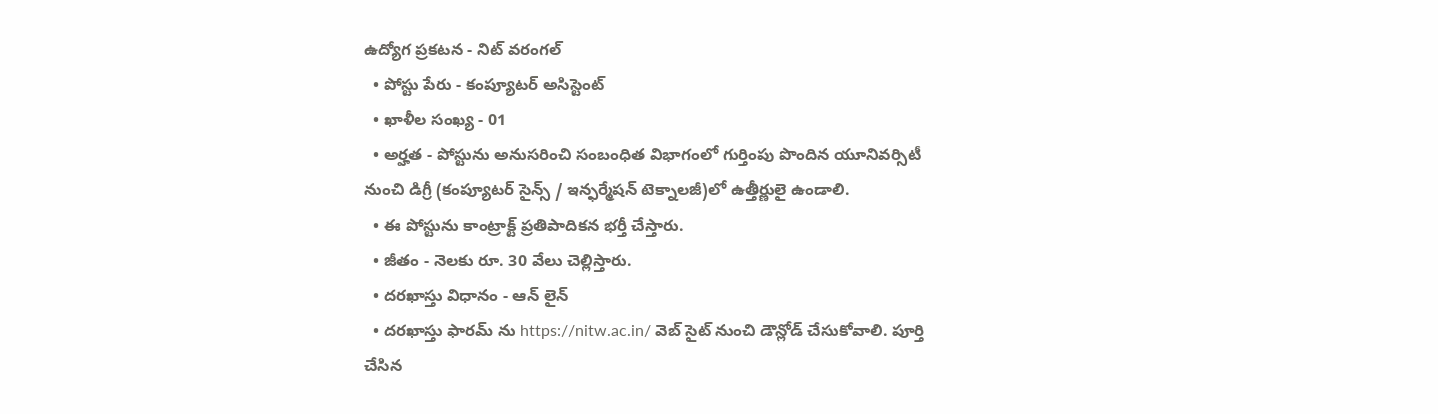ఉద్యోగ ప్రకటన - నిట్ వరంగల్
  • పోస్టు పేరు - కంప్యూటర్‌ అసిస్టెంట్‌
  • ఖాళీల సంఖ్య - 01
  • అర్హత - పోస్టును అనుసరించి సంబంధిత విభాగంలో గుర్తింపు పొందిన యూనివర్సిటీ నుంచి డిగ్రీ (కంప్యూటర్ సైన్స్ / ఇన్ఫర్మేషన్ టెక్నాలజీ)లో ఉత్తీర్ణులై ఉండాలి.
  • ఈ పోస్టును కాంట్రాక్ట్ ప్రతిపాదికన భర్తీ చేస్తారు.
  • జీతం - నెలకు రూ. 30 వేలు చెల్లిస్తారు.
  • దరఖాస్తు విధానం - ఆన్ లైన్
  • దరఖాస్తు ఫారమ్ ను https://nitw.ac.in/ వెబ్ సైట్ నుంచి డౌన్లోడ్ చేసుకోవాలి. పూర్తి చేసిన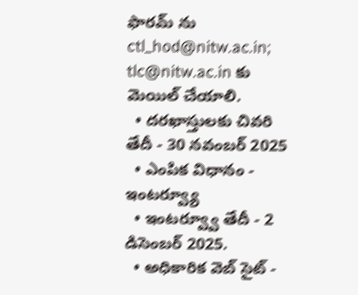ఫారమ్ ను ctl_hod@nitw.ac.in; tlc@nitw.ac.in కు మెయిల్ చేయాలి.
  • దరఖాస్తులకు చివరి తేదీ - 30 నవంబర్ 2025
  • ఎంపిక విధానం - ఇంటర్వ్యూ
  • ఇంటర్వ్వూ తేదీ - 2 డిసెంబర్ 2025.
  • అధికారిక వెబ్ సైట్ -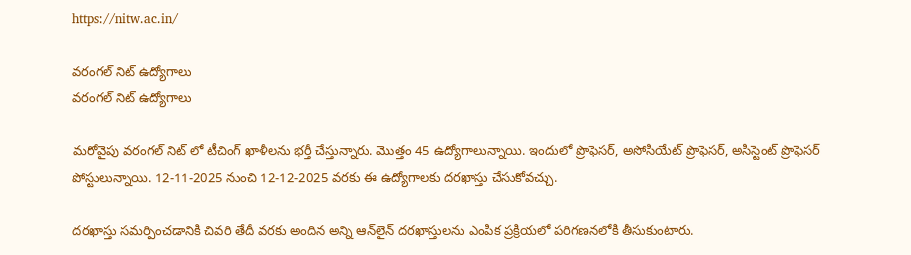https://nitw.ac.in/

వరంగల్ నిట్ ఉద్యోగాలు
వరంగల్ నిట్ ఉద్యోగాలు

మరోవైపు వరంగల్ నిట్ లో టీచింగ్ ఖాళీలను భర్తీ చేస్తున్నారు. మొత్తం 45 ఉద్యోగాలున్నాయి. ఇందులో ప్రొఫెసర్, అసోసియేట్ ప్రొఫెసర్, అసిస్టెంట్ ప్రొఫెసర్ పోస్టులున్నాయి. 12-11-2025 నుంచి 12-12-2025 వరకు ఈ ఉద్యోగాలకు దరఖాస్తు చేసుకోవచ్చు.

దరఖాస్తు సమర్పించడానికి చివరి తేదీ వరకు అందిన అన్ని ఆన్‌లైన్ దరఖాస్తులను ఎంపిక ప్రక్రియలో పరిగణనలోకి తీసుకుంటారు.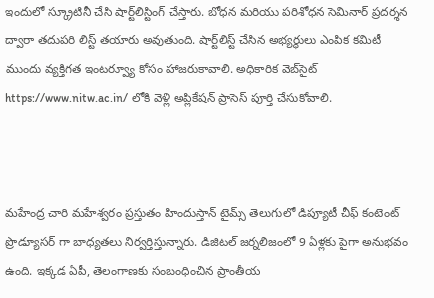ఇందులో స్క్రూటినీ చేసి షార్ట్‌లిస్టింగ్ చేస్తారు. బోధన మరియు పరిశోధన సెమినార్ ప్రదర్శన ద్వారా తదుపరి లిస్ట్ తయారు అవుతుంది. షార్ట్‌లిస్ట్ చేసిన అభ్యర్థులు ఎంపిక కమిటీ ముందు వ్యక్తిగత ఇంటర్వ్యూ కోసం హాజరుకావాలి. అధికారిక వెబ్‌సైట్‌ https://www.nitw.ac.in/ లోకి వెళ్లి అప్లికేషన్ ప్రాసెస్ పూర్తి చేసుకోవాలి.



మహేంద్ర చారి మహేశ్వరం ప్రస్తుతం హిందుస్తాన్ టైమ్స్ తెలుగులో డిప్యూటీ చీఫ్ కంటెంట్ ప్రొడ్యూసర్ గా బాధ్యతలు నిర్వర్తిస్తున్నారు. డిజిటల్ జర్నలిజంలో 9 ఏళ్లకు పైగా అనుభవం ఉంది. ఇక్కడ ఏపీ, తెలంగాణకు సంబంధించిన ప్రాంతీయ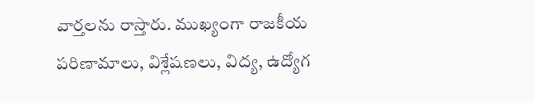వార్తలను రాస్తారు. ముఖ్యంగా రాజకీయ పరిణామాలు, విశ్లేషణలు, విద్య, ఉద్యోగ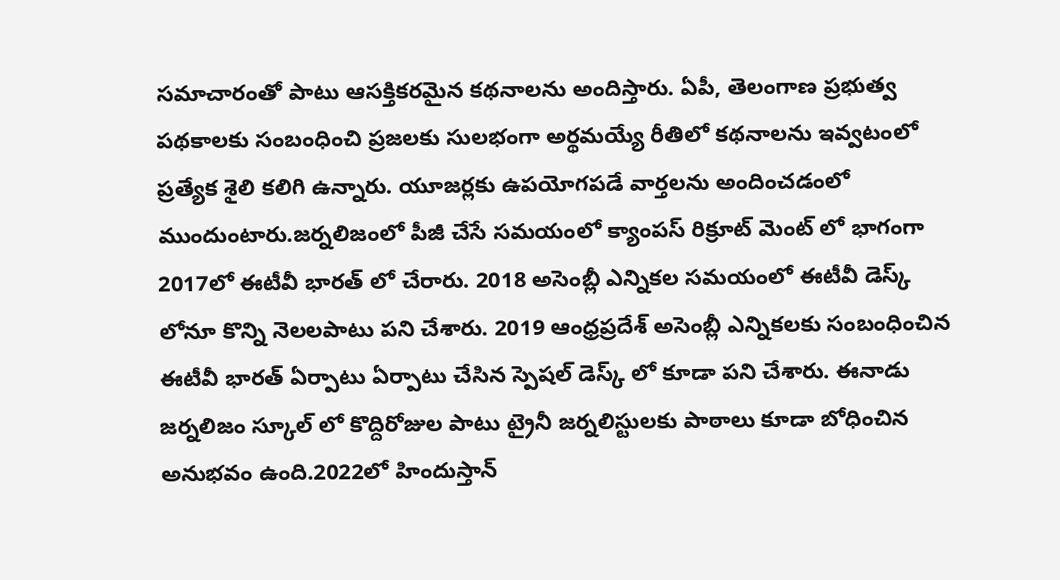సమాచారంతో పాటు ఆసక్తికరమైన కథనాలను అందిస్తారు. ఏపీ, తెలంగాణ ప్రభుత్వ పథకాలకు సంబంధించి ప్రజలకు సులభంగా అర్థమయ్యే రీతిలో కథనాలను ఇవ్వటంలో ప్రత్యేక శైలి కలిగి ఉన్నారు. యూజర్లకు ఉపయోగపడే వార్తలను అందించడంలో ముందుంటారు.జర్నలిజంలో పీజీ చేసే సమయంలో క్యాంపస్ రిక్రూట్ మెంట్ లో భాగంగా 2017లో ఈటీవీ భారత్ లో చేరారు. 2018 అసెంబ్లీ ఎన్నికల సమయంలో ఈటీవీ డెస్క్ లోనూ కొన్ని నెలలపాటు పని చేశారు. 2019 ఆంధ్రప్రదేశ్ అసెంబ్లీ ఎన్నికలకు సంబంధించిన ఈటీవీ భారత్ ఏర్పాటు ఏర్పాటు చేసిన స్పెషల్ డెస్క్ లో కూడా పని చేశారు. ఈనాడు జర్నలిజం స్కూల్ లో కొద్దిరోజుల పాటు ట్రైనీ జర్నలిస్టులకు పాఠాలు కూడా బోధించిన అనుభవం ఉంది.2022లో హిందుస్తాన్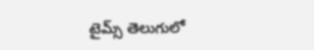టైమ్స్ తెలుగులో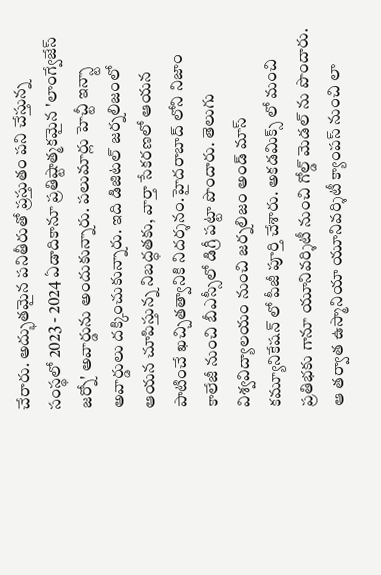చేరారు. అద్భుతమైన పనితీరుతో ప్రస్తుతం పని చేస్తున్న సంస్థలో 2023 - 2024 ఏడాదికానూ ప్రతిష్టాత్మకమైన 'లాంగ్వేజేస్ జర్నో' అవార్డును అందుకున్నారు. పలుమార్లు హెచ్టీ ఇన్స్టా అవార్డులు దక్కించుకున్నారు. ఇది డిజిటల్ జర్నలిజంలో ఆయన చూపిస్తున్న నిబద్ధతకు, వార్తా సేకరణలో ఆయన పాటించే ఖచ్చితత్వానికి నిదర్శనం.హైదరాబాద్ లోని నిజాం కాలేజీ నుంచి బీఎస్సీలో డిగ్రీ పట్టా పొందారు. తెలుగు విశ్వవిద్యాలయం నుంచి జర్నలిజం అండ్ మాస్ కమ్యూనికేషన్ లో పీజీ పూర్తి చేశారు. అకడమిక్స్ లో మంచి ప్రతిభకు గానూ యూనివర్శిటీ నుంచి గోల్డ్ మెడల్ ను పొందారు. ఆ తర్వాత ఉస్మానియా యూనివర్శిటీ క్యాంపస్ నుంచి లా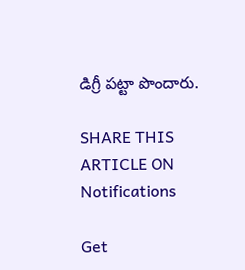డిగ్రీ పట్టా పొందారు.

SHARE THIS ARTICLE ON
Notifications

Get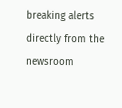breaking alerts directly from the newsroom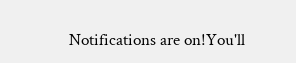Notifications are on!You'll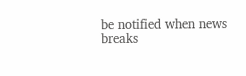be notified when news breaks